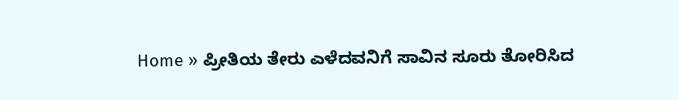Home » ಪ್ರೀತಿಯ ತೇರು ಎಳೆದವನಿಗೆ ಸಾವಿನ ಸೂರು ತೋರಿಸಿದ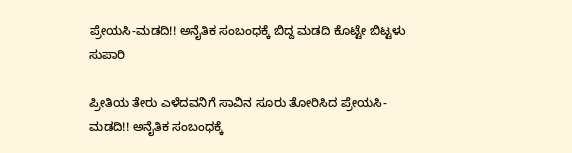ಪ್ರೇಯಸಿ-ಮಡದಿ!! ಅನೈತಿಕ ಸಂಬಂಧಕ್ಕೆ ಬಿದ್ದ ಮಡದಿ ಕೊಟ್ಟೇ ಬಿಟ್ಟಳು ಸುಪಾರಿ

ಪ್ರೀತಿಯ ತೇರು ಎಳೆದವನಿಗೆ ಸಾವಿನ ಸೂರು ತೋರಿಸಿದ ಪ್ರೇಯಸಿ-ಮಡದಿ!! ಅನೈತಿಕ ಸಂಬಂಧಕ್ಕೆ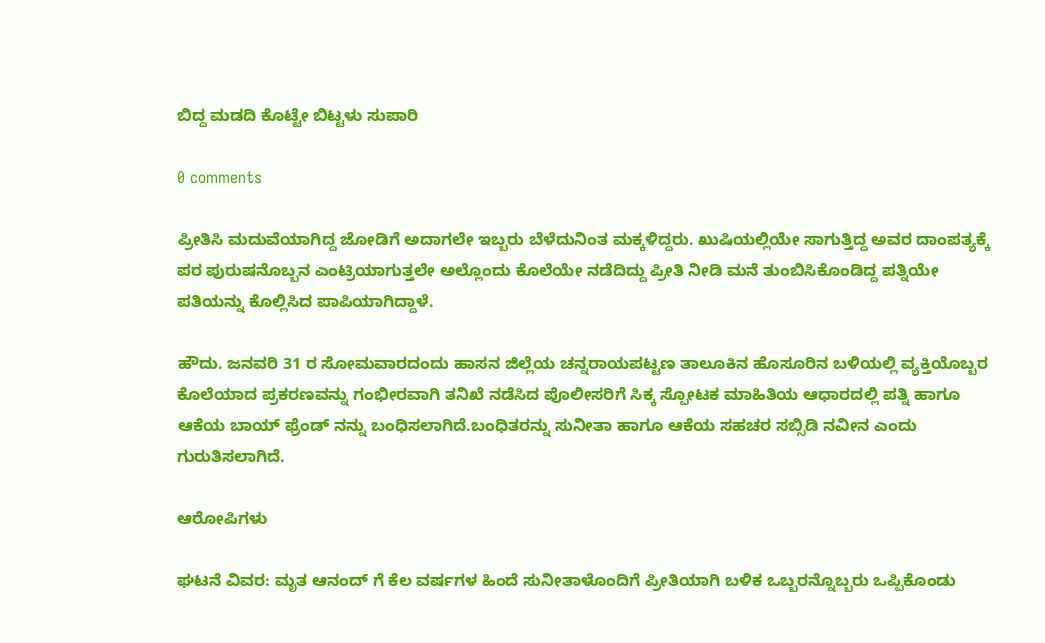ಬಿದ್ದ ಮಡದಿ ಕೊಟ್ಟೇ ಬಿಟ್ಟಳು ಸುಪಾರಿ

0 comments

ಪ್ರೀತಿಸಿ ಮದುವೆಯಾಗಿದ್ದ ಜೋಡಿಗೆ ಅದಾಗಲೇ ಇಬ್ಬರು ಬೆಳೆದುನಿಂತ ಮಕ್ಕಳಿದ್ದರು. ಖುಷಿಯಲ್ಲಿಯೇ ಸಾಗುತ್ತಿದ್ದ ಅವರ ದಾಂಪತ್ಯಕ್ಕೆ ಪರ ಪುರುಷನೊಬ್ಬನ ಎಂಟ್ರಿಯಾಗುತ್ತಲೇ ಅಲ್ಲೊಂದು ಕೊಲೆಯೇ ನಡೆದಿದ್ದು ಪ್ರೀತಿ ನೀಡಿ ಮನೆ ತುಂಬಿಸಿಕೊಂಡಿದ್ದ ಪತ್ನಿಯೇ ಪತಿಯನ್ನು ಕೊಲ್ಲಿಸಿದ ಪಾಪಿಯಾಗಿದ್ದಾಳೆ.

ಹೌದು. ಜನವರಿ 31 ರ ಸೋಮವಾರದಂದು ಹಾಸನ ಜಿಲ್ಲೆಯ ಚನ್ನರಾಯಪಟ್ಟಣ ತಾಲೂಕಿನ ಹೊಸೂರಿನ ಬಳಿಯಲ್ಲಿ ವ್ಯಕ್ತಿಯೊಬ್ಬರ ಕೊಲೆಯಾದ ಪ್ರಕರಣವನ್ನು ಗಂಭೀರವಾಗಿ ತನಿಖೆ ನಡೆಸಿದ ಪೊಲೀಸರಿಗೆ ಸಿಕ್ಕ ಸ್ಪೋಟಕ ಮಾಹಿತಿಯ ಆಧಾರದಲ್ಲಿ ಪತ್ನಿ ಹಾಗೂ ಆಕೆಯ ಬಾಯ್ ಫ್ರೆಂಡ್ ನನ್ನು ಬಂಧಿಸಲಾಗಿದೆ.ಬಂಧಿತರನ್ನು ಸುನೀತಾ ಹಾಗೂ ಆಕೆಯ ಸಹಚರ ಸಬ್ಸಿಡಿ ನವೀನ ಎಂದು ಗುರುತಿಸಲಾಗಿದೆ.

ಆರೋಪಿಗಳು

ಘಟನೆ ವಿವರ: ಮೃತ ಆನಂದ್ ಗೆ ಕೆಲ ವರ್ಷಗಳ ಹಿಂದೆ ಸುನೀತಾಳೊಂದಿಗೆ ಪ್ರೀತಿಯಾಗಿ ಬಳಿಕ ಒಬ್ಬರನ್ನೊಬ್ಬರು ಒಪ್ಪಿಕೊಂಡು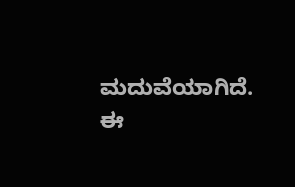ಮದುವೆಯಾಗಿದೆ. ಈ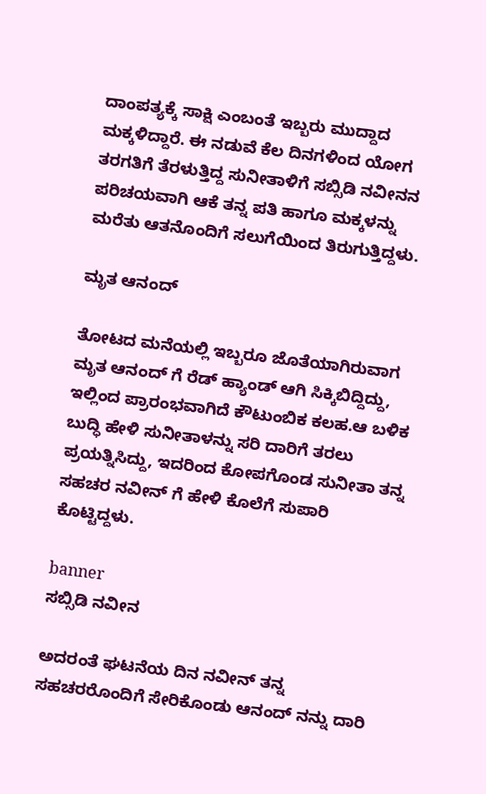ದಾಂಪತ್ಯಕ್ಕೆ ಸಾಕ್ಷಿ ಎಂಬಂತೆ ಇಬ್ಬರು ಮುದ್ದಾದ ಮಕ್ಕಳಿದ್ದಾರೆ. ಈ ನಡುವೆ ಕೆಲ ದಿನಗಳಿಂದ ಯೋಗ ತರಗತಿಗೆ ತೆರಳುತ್ತಿದ್ದ ಸುನೀತಾಳಿಗೆ ಸಬ್ಸಿಡಿ ನವೀನನ ಪರಿಚಯವಾಗಿ ಆಕೆ ತನ್ನ ಪತಿ ಹಾಗೂ ಮಕ್ಕಳನ್ನು ಮರೆತು ಆತನೊಂದಿಗೆ ಸಲುಗೆಯಿಂದ ತಿರುಗುತ್ತಿದ್ದಳು.

ಮೃತ ಆನಂದ್

ತೋಟದ ಮನೆಯಲ್ಲಿ ಇಬ್ಬರೂ ಜೊತೆಯಾಗಿರುವಾಗ ಮೃತ ಆನಂದ್ ಗೆ ರೆಡ್ ಹ್ಯಾಂಡ್ ಆಗಿ ಸಿಕ್ಕಿಬಿದ್ದಿದ್ದು, ಇಲ್ಲಿಂದ ಪ್ರಾರಂಭವಾಗಿದೆ ಕೌಟುಂಬಿಕ ಕಲಹ.ಆ ಬಳಿಕ ಬುದ್ಧಿ ಹೇಳಿ ಸುನೀತಾಳನ್ನು ಸರಿ ದಾರಿಗೆ ತರಲು ಪ್ರಯತ್ನಿಸಿದ್ದು, ಇದರಿಂದ ಕೋಪಗೊಂಡ ಸುನೀತಾ ತನ್ನ ಸಹಚರ ನವೀನ್ ಗೆ ಹೇಳಿ ಕೊಲೆಗೆ ಸುಪಾರಿ ಕೊಟ್ಟಿದ್ದಳು.

banner
ಸಬ್ಸಿಡಿ ನವೀನ

ಅದರಂತೆ ಘಟನೆಯ ದಿನ ನವೀನ್ ತನ್ನ ಸಹಚರರೊಂದಿಗೆ ಸೇರಿಕೊಂಡು ಆನಂದ್ ನನ್ನು ದಾರಿ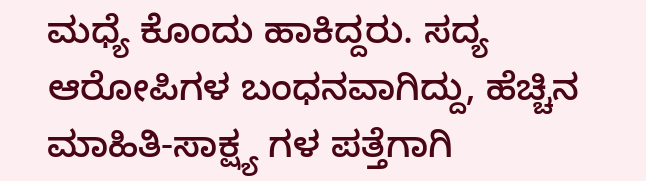ಮಧ್ಯೆ ಕೊಂದು ಹಾಕಿದ್ದರು. ಸದ್ಯ ಆರೋಪಿಗಳ ಬಂಧನವಾಗಿದ್ದು, ಹೆಚ್ಚಿನ ಮಾಹಿತಿ-ಸಾಕ್ಷ್ಯ ಗಳ ಪತ್ತೆಗಾಗಿ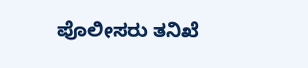ಪೊಲೀಸರು ತನಿಖೆ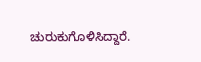ಚುರುಕುಗೊಳಿಸಿದ್ದಾರೆ.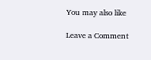You may also like

Leave a Comment